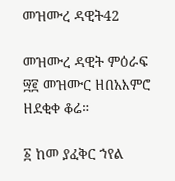መዝሙረ ዳዊት42

መዝሙረ ዳዊት ምዕራፍ ፵፪ መዝሙር ዘበአእምሮ ዘደቂቀ ቆሬ።

፩ ከመ ያፈቅር ኀየል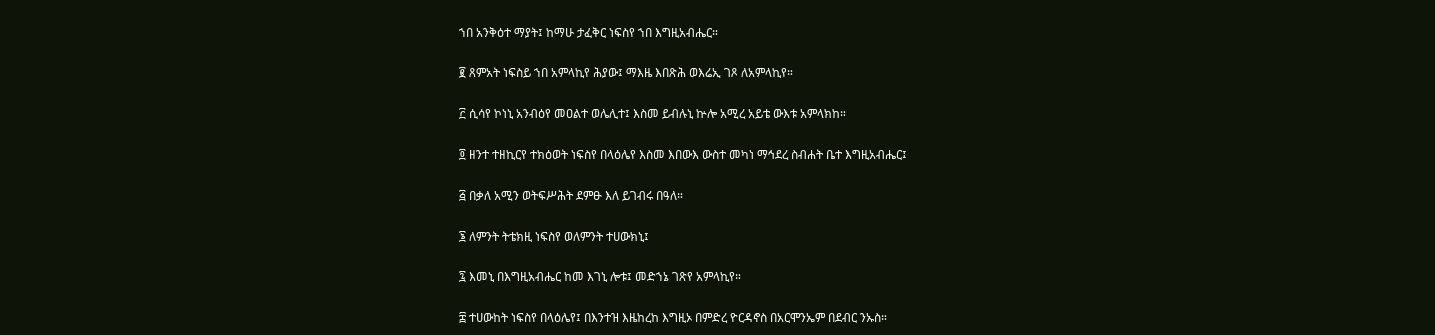ኀበ አንቅዕተ ማያት፤ ከማሁ ታፈቅር ነፍስየ ኀበ እግዚአብሔር።

፪ ጸምአት ነፍስይ ኀበ አምላኪየ ሕያው፤ ማእዜ እበጽሕ ወእሬኢ ገጾ ለአምላኪየ።

፫ ሲሳየ ኮነኒ አንብዕየ መዐልተ ወሌሊተ፤ እስመ ይብሉኒ ኵሎ አሚረ አይቴ ውእቱ አምላክከ።

፬ ዘንተ ተዘኪርየ ተክዕወት ነፍስየ በላዕሌየ እስመ እበውእ ውስተ መካነ ማኅደረ ስብሐት ቤተ እግዚአብሔር፤

፭ በቃለ አሚን ወትፍሥሕት ደምፁ እለ ይገብሩ በዓለ።

፮ ለምንት ትቴክዚ ነፍስየ ወለምንት ተሀውክኒ፤

፯ እመኒ በእግዚአብሔር ከመ እገኒ ሎቱ፤ መድኀኔ ገጽየ አምላኪየ።

፰ ተሀውከት ነፍስየ በላዕሌየ፤ በእንተዝ እዜከረከ እግዚኦ በምድረ ዮርዳኖስ በአርሞንኤም በደብር ንኡስ።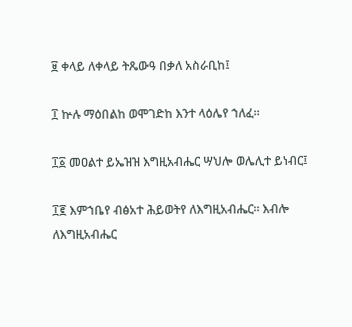፱ ቀላይ ለቀላይ ትጼውዓ በቃለ አስራቢከ፤

፲ ኵሉ ማዕበልከ ወሞገድከ እንተ ላዕሌየ ኀለፈ።

፲፩ መዐልተ ይኤዝዝ እግዚአብሔር ሣህሎ ወሌሊተ ይነብር፤

፲፪ እምኀቤየ ብፅአተ ሕይወትየ ለእግዚአብሔር። እብሎ ለእግዚአብሔር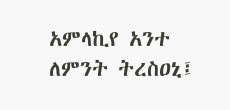አምላኪየ አንተ ለምንት ትረስዐኒ፤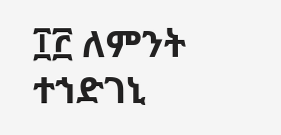፲፫ ለምንት ተኀድገኒ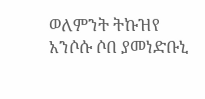ወለምንት ትኩዝየ አንሶሱ ሶበ ያመነድቡኒ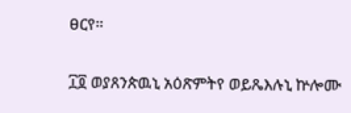ፀርየ።

፲፬ ወያጸንጵዉኒ አዕጽምትየ ወይጼእሉኒ ኵሎሙ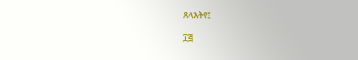ጸላእትየ፤

፲፭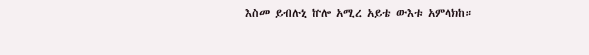እስመ ይብሉኒ ኵሎ አሚረ አይቴ ውእቱ አምላክከ።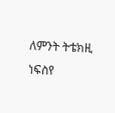ለምንት ትቴክዚ ነፍስየ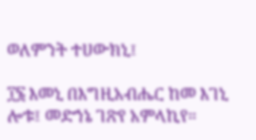ወለምንት ተሀውክኒ፤

፲፮ እመኒ በእግዚአብሔር ከመ እገኒ ሎቱ፤ መድኀኔ ገጽየ አምላኪየ።